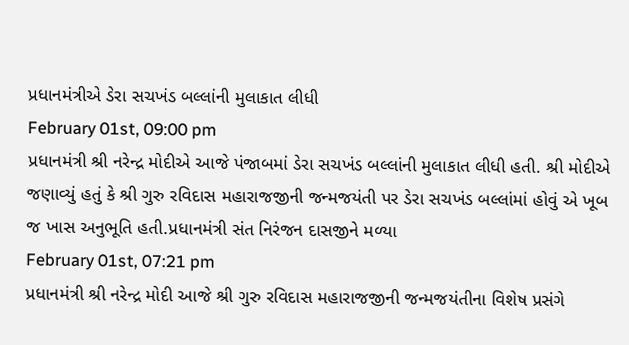પ્રધાનમંત્રીએ ડેરા સચખંડ બલ્લાંની મુલાકાત લીધી
February 01st, 09:00 pm
પ્રધાનમંત્રી શ્રી નરેન્દ્ર મોદીએ આજે પંજાબમાં ડેરા સચખંડ બલ્લાંની મુલાકાત લીધી હતી. શ્રી મોદીએ જણાવ્યું હતું કે શ્રી ગુરુ રવિદાસ મહારાજજીની જન્મજયંતી પર ડેરા સચખંડ બલ્લાંમાં હોવું એ ખૂબ જ ખાસ અનુભૂતિ હતી.પ્રધાનમંત્રી સંત નિરંજન દાસજીને મળ્યા
February 01st, 07:21 pm
પ્રધાનમંત્રી શ્રી નરેન્દ્ર મોદી આજે શ્રી ગુરુ રવિદાસ મહારાજજીની જન્મજયંતીના વિશેષ પ્રસંગે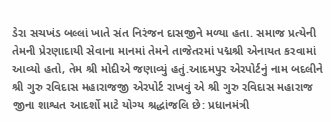ડેરા સચખંડ બલ્લાં ખાતે સંત નિરંજન દાસજીને મળ્યા હતા. સમાજ પ્રત્યેની તેમની પ્રેરણાદાયી સેવાના માનમાં તેમને તાજેતરમાં પદ્મશ્રી એનાયત કરવામાં આવ્યો હતો, તેમ શ્રી મોદીએ જણાવ્યું હતું.આદમપુર એરપોર્ટનું નામ બદલીને શ્રી ગુરુ રવિદાસ મહારાજજી એરપોર્ટ રાખવું એ શ્રી ગુરુ રવિદાસ મહારાજ જીના શાશ્વત આદર્શો માટે યોગ્ય શ્રદ્ધાંજલિ છે: પ્રધાનમંત્રી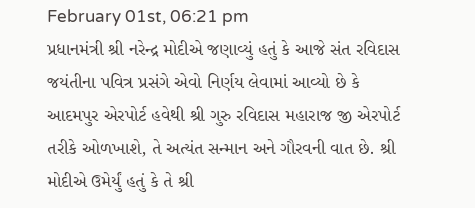February 01st, 06:21 pm
પ્રધાનમંત્રી શ્રી નરેન્દ્ર મોદીએ જણાવ્યું હતું કે આજે સંત રવિદાસ જયંતીના પવિત્ર પ્રસંગે એવો નિર્ણય લેવામાં આવ્યો છે કે આદમપુર એરપોર્ટ હવેથી શ્રી ગુરુ રવિદાસ મહારાજ જી એરપોર્ટ તરીકે ઓળખાશે, તે અત્યંત સન્માન અને ગૌરવની વાત છે. શ્રી મોદીએ ઉમેર્યું હતું કે તે શ્રી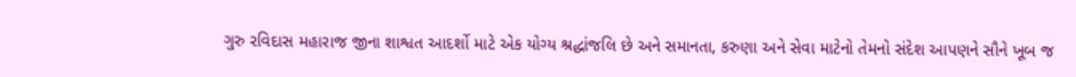ગુરુ રવિદાસ મહારાજ જીના શાશ્વત આદર્શો માટે એક યોગ્ય શ્રદ્ધાંજલિ છે અને સમાનતા, કરુણા અને સેવા માટેનો તેમનો સંદેશ આપણને સૌને ખૂબ જ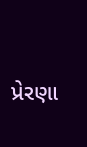પ્રેરણા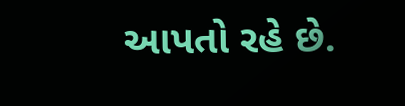આપતો રહે છે.